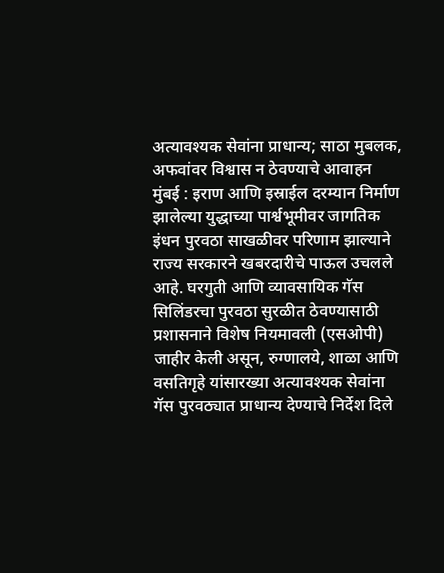अत्यावश्यक सेवांना प्राधान्य; साठा मुबलक, अफवांवर विश्वास न ठेवण्याचे आवाहन
मुंबई : इराण आणि इस्राईल दरम्यान निर्माण झालेल्या युद्धाच्या पार्श्वभूमीवर जागतिक इंधन पुरवठा साखळीवर परिणाम झाल्याने राज्य सरकारने खबरदारीचे पाऊल उचलले आहे. घरगुती आणि व्यावसायिक गॅस सिलिंडरचा पुरवठा सुरळीत ठेवण्यासाठी प्रशासनाने विशेष नियमावली (एसओपी) जाहीर केली असून, रुग्णालये, शाळा आणि वसतिगृहे यांसारख्या अत्यावश्यक सेवांना गॅस पुरवठ्यात प्राधान्य देण्याचे निर्देश दिले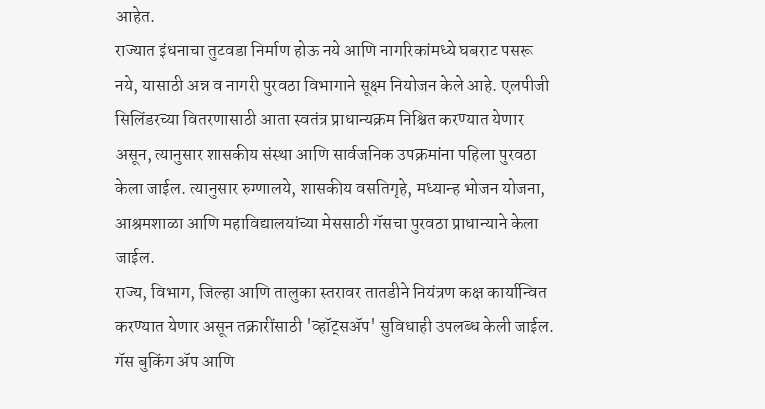आहेत.
राज्यात इंधनाचा तुटवडा निर्माण होऊ नये आणि नागरिकांमध्ये घबराट पसरू नये, यासाठी अन्न व नागरी पुरवठा विभागाने सूक्ष्म नियोजन केले आहे. एलपीजी सिलिंडरच्या वितरणासाठी आता स्वतंत्र प्राधान्यक्रम निश्चित करण्यात येणार असून, त्यानुसार शासकीय संस्था आणि सार्वजनिक उपक्रमांना पहिला पुरवठा केला जाईल. त्यानुसार रुग्णालये, शासकीय वसतिगृहे, मध्यान्ह भोजन योजना, आश्रमशाळा आणि महाविद्यालयांच्या मेससाठी गॅसचा पुरवठा प्राधान्याने केला जाईल.
राज्य, विभाग, जिल्हा आणि तालुका स्तरावर तातडीने नियंत्रण कक्ष कार्यान्वित करण्यात येणार असून तक्रारींसाठी 'व्हॉट्सॲप' सुविधाही उपलब्ध केली जाईल. गॅस बुकिंग ॲप आणि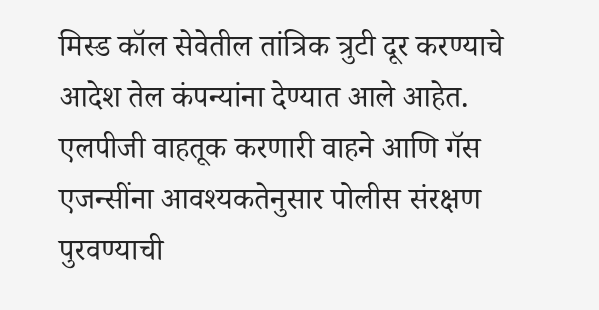मिस्ड कॉल सेवेतील तांत्रिक त्रुटी दूर करण्याचे आदेश तेल कंपन्यांना देण्यात आले आहेत. एलपीजी वाहतूक करणारी वाहने आणि गॅस एजन्सींना आवश्यकतेनुसार पोलीस संरक्षण पुरवण्याची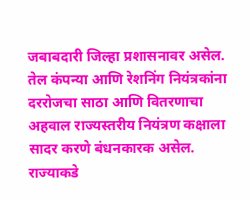जबाबदारी जिल्हा प्रशासनावर असेल. तेल कंपन्या आणि रेशनिंग नियंत्रकांना दररोजचा साठा आणि वितरणाचा अहवाल राज्यस्तरीय नियंत्रण कक्षाला सादर करणे बंधनकारक असेल.
राज्याकडे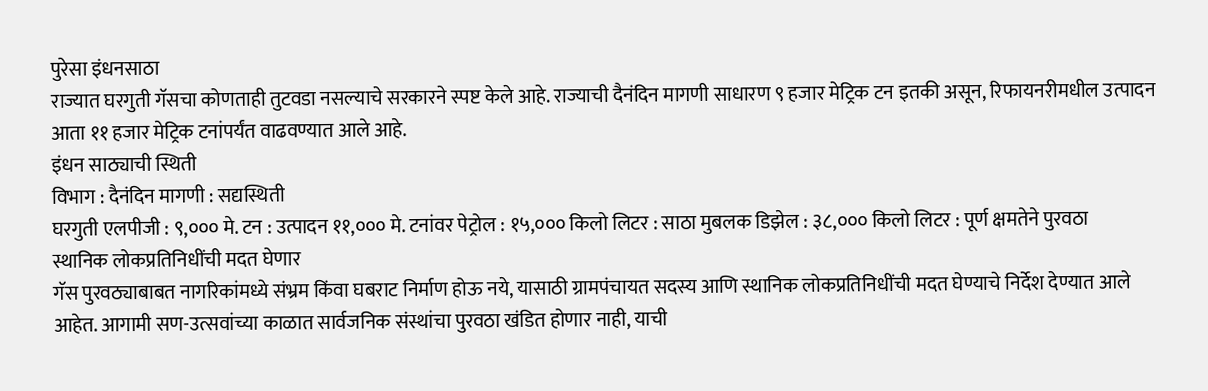पुरेसा इंधनसाठा
राज्यात घरगुती गॅसचा कोणताही तुटवडा नसल्याचे सरकारने स्पष्ट केले आहे. राज्याची दैनंदिन मागणी साधारण ९ हजार मेट्रिक टन इतकी असून, रिफायनरीमधील उत्पादन आता ११ हजार मेट्रिक टनांपर्यंत वाढवण्यात आले आहे.
इंधन साठ्याची स्थिती
विभाग : दैनंदिन मागणी : सद्यस्थिती
घरगुती एलपीजी : ९,००० मे. टन : उत्पादन ११,००० मे. टनांवर पेट्रोल : १५,००० किलो लिटर : साठा मुबलक डिझेल : ३८,००० किलो लिटर : पूर्ण क्षमतेने पुरवठा
स्थानिक लोकप्रतिनिधींची मदत घेणार
गॅस पुरवठ्याबाबत नागरिकांमध्ये संभ्रम किंवा घबराट निर्माण होऊ नये, यासाठी ग्रामपंचायत सदस्य आणि स्थानिक लोकप्रतिनिधींची मदत घेण्याचे निर्देश देण्यात आले आहेत. आगामी सण-उत्सवांच्या काळात सार्वजनिक संस्थांचा पुरवठा खंडित होणार नाही, याची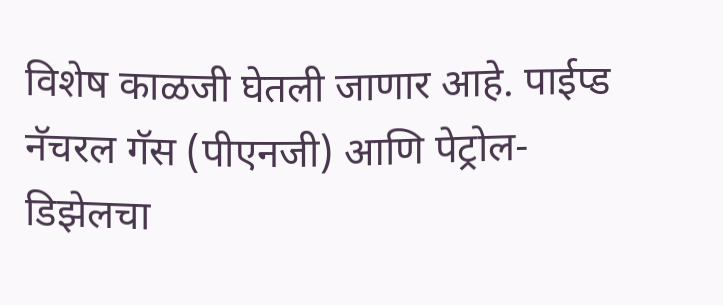विशेष काळजी घेतली जाणार आहे. पाईप्ड नॅचरल गॅस (पीएनजी) आणि पेट्रोल-डिझेलचा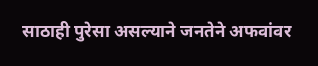साठाही पुरेसा असल्याने जनतेने अफवांवर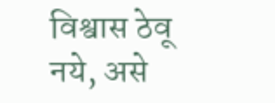विश्वास ठेवू नये, असे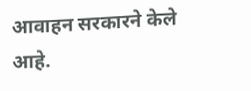आवाहन सरकारने केले आहे.